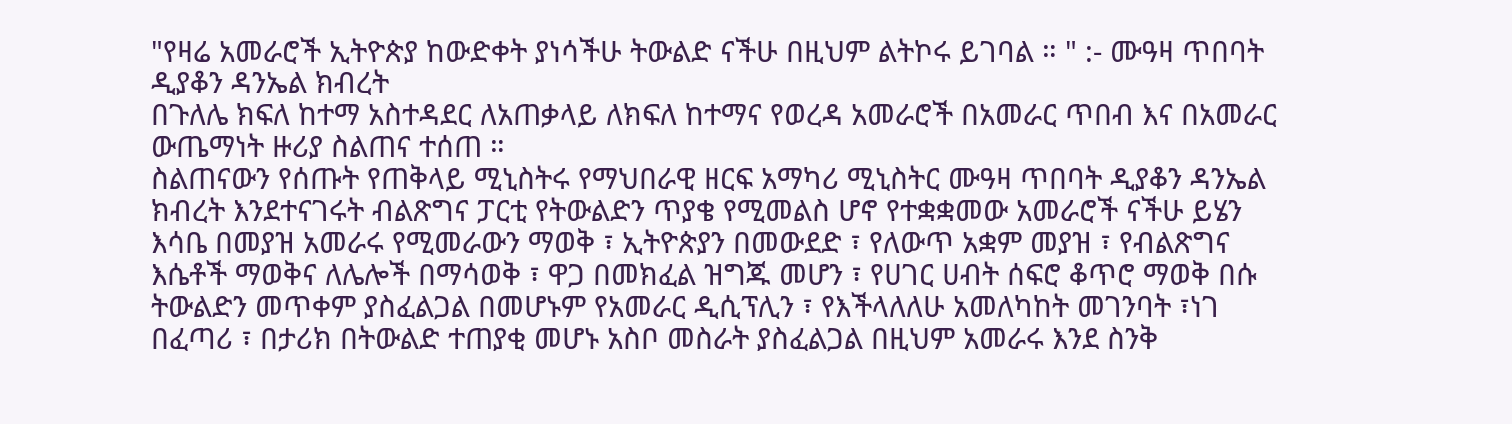"የዛሬ አመራሮች ኢትዮጵያ ከውድቀት ያነሳችሁ ትውልድ ናችሁ በዚህም ልትኮሩ ይገባል ። " :- ሙዓዛ ጥበባት ዲያቆን ዳንኤል ክብረት
በጉለሌ ክፍለ ከተማ አስተዳደር ለአጠቃላይ ለክፍለ ከተማና የወረዳ አመራሮች በአመራር ጥበብ እና በአመራር ውጤማነት ዙሪያ ስልጠና ተሰጠ ።
ስልጠናውን የሰጡት የጠቅላይ ሚኒስትሩ የማህበራዊ ዘርፍ አማካሪ ሚኒስትር ሙዓዛ ጥበባት ዲያቆን ዳንኤል ክብረት እንደተናገሩት ብልጽግና ፓርቲ የትውልድን ጥያቄ የሚመልስ ሆኖ የተቋቋመው አመራሮች ናችሁ ይሄን እሳቤ በመያዝ አመራሩ የሚመራውን ማወቅ ፣ ኢትዮጵያን በመውደድ ፣ የለውጥ አቋም መያዝ ፣ የብልጽግና እሴቶች ማወቅና ለሌሎች በማሳወቅ ፣ ዋጋ በመክፈል ዝግጁ መሆን ፣ የሀገር ሀብት ሰፍሮ ቆጥሮ ማወቅ በሱ ትውልድን መጥቀም ያስፈልጋል በመሆኑም የአመራር ዲሲፕሊን ፣ የእችላለለሁ አመለካከት መገንባት ፣ነገ በፈጣሪ ፣ በታሪክ በትውልድ ተጠያቂ መሆኑ አስቦ መስራት ያስፈልጋል በዚህም አመራሩ እንደ ስንቅ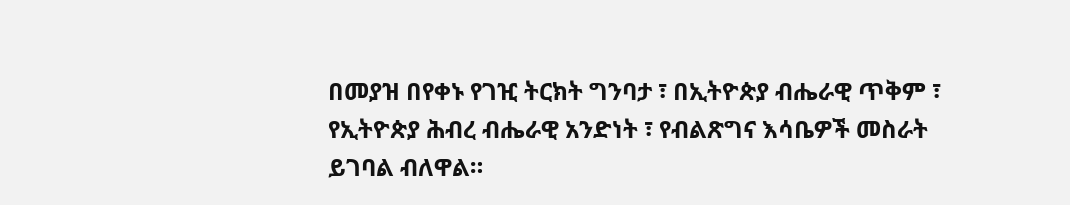በመያዝ በየቀኑ የገዢ ትርክት ግንባታ ፣ በኢትዮጵያ ብሔራዊ ጥቅም ፣ የኢትዮጵያ ሕብረ ብሔራዊ አንድነት ፣ የብልጽግና እሳቤዎች መስራት ይገባል ብለዋል።